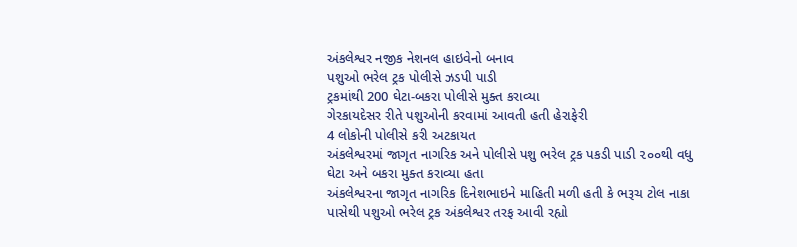અંકલેશ્વર નજીક નેશનલ હાઇવેનો બનાવ
પશુઓ ભરેલ ટ્રક પોલીસે ઝડપી પાડી
ટ્રકમાંથી 200 ઘેટા-બકરા પોલીસે મુક્ત કરાવ્યા
ગેરકાયદેસર રીતે પશુઓની કરવામાં આવતી હતી હેરાફેરી
4 લોકોની પોલીસે કરી અટકાયત
અંકલેશ્વરમાં જાગૃત નાગરિક અને પોલીસે પશુ ભરેલ ટ્રક પકડી પાડી ૨૦૦થી વધુ ઘેટા અને બકરા મુક્ત કરાવ્યા હતા
અંકલેશ્વરના જાગૃત નાગરિક દિનેશભાઇને માહિતી મળી હતી કે ભરૂચ ટોલ નાકા પાસેથી પશુઓ ભરેલ ટ્રક અંકલેશ્વર તરફ આવી રહ્યો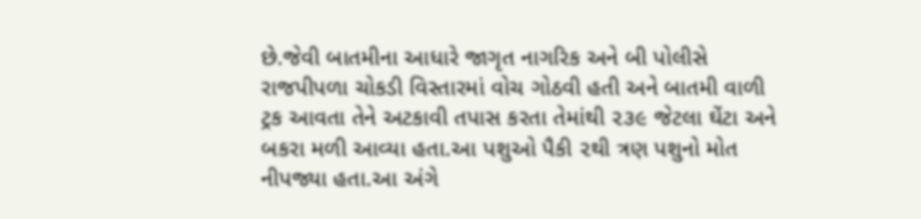છે.જેવી બાતમીના આધારે જાગૃત નાગરિક અને બી પોલીસે રાજપીપળા ચોકડી વિસ્તારમાં વોચ ગોઠવી હતી અને બાતમી વાળી ટ્રક આવતા તેને અટકાવી તપાસ કરતા તેમાંથી ૨૩૯ જેટલા ઘેંટા અને બકરા મળી આવ્યા હતા.આ પશુઓ પૈકી ૨થી ત્રણ પશુનો મોત નીપજ્યા હતા.આ અંગે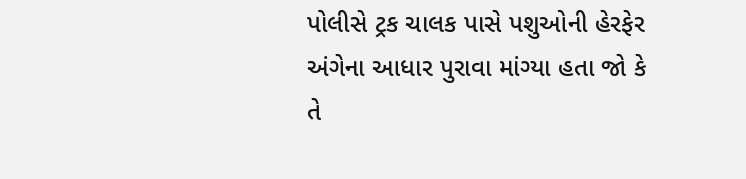પોલીસે ટ્રક ચાલક પાસે પશુઓની હેરફેર અંગેના આધાર પુરાવા માંગ્યા હતા જો કે તે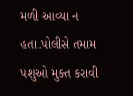મળી આવ્યા ન હતા.પોલીસે તમામ પશુઓ મુક્ત કરાવી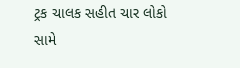ટ્રક ચાલક સહીત ચાર લોકો સામે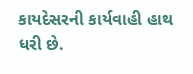કાયદેસરની કાર્યવાહી હાથ ધરી છે.